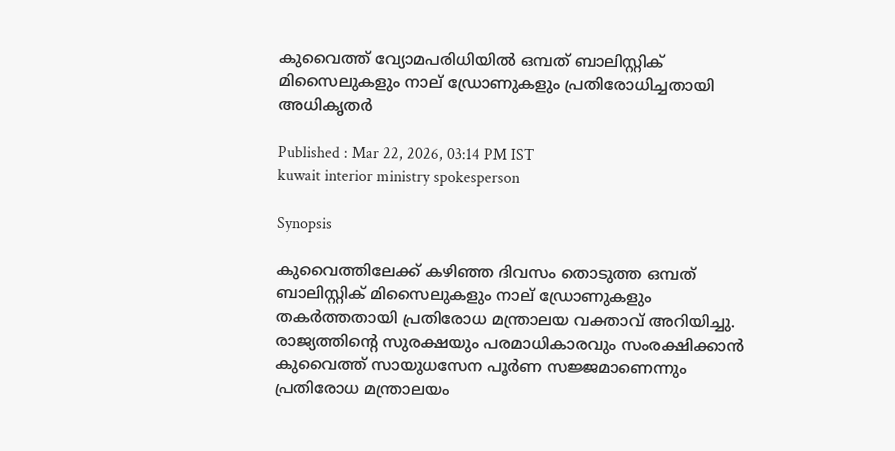കുവൈത്ത് വ്യോമപരിധിയിൽ ഒമ്പത് ബാലിസ്റ്റിക് മിസൈലുകളും നാല് ഡ്രോണുകളും പ്രതിരോധിച്ചതായി അധികൃതർ

Published : Mar 22, 2026, 03:14 PM IST
kuwait interior ministry spokesperson

Synopsis

കുവൈത്തിലേക്ക് കഴിഞ്ഞ ദിവസം തൊടുത്ത ഒമ്പത് ബാലിസ്റ്റിക് മിസൈലുകളും നാല് ഡ്രോണുകളും തകർത്തതായി പ്രതിരോധ മന്ത്രാലയ വക്താവ് അറിയിച്ചു. രാജ്യത്തിന്റെ സുരക്ഷയും പരമാധികാരവും സംരക്ഷിക്കാൻ കുവൈത്ത് സായുധസേന പൂർണ സജ്ജമാണെന്നും പ്രതിരോധ മന്ത്രാലയം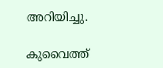അറിയിച്ചു.

കുവൈത്ത്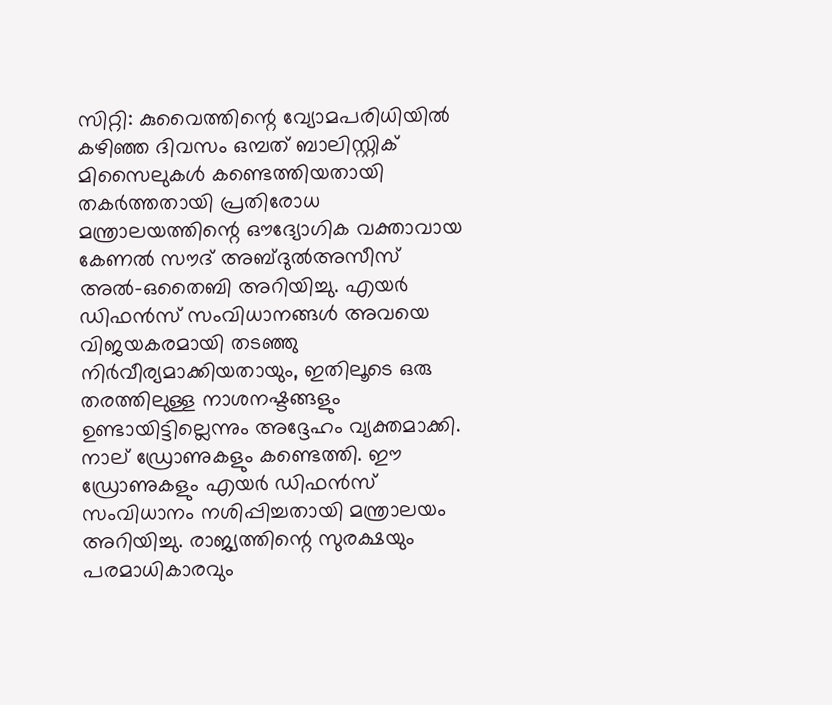സിറ്റി: കുവൈത്തിന്റെ വ്യോമപരിധിയിൽ കഴിഞ്ഞ ദിവസം ഒമ്പത് ബാലിസ്റ്റിക് മിസൈലുകൾ കണ്ടെത്തിയതായി തകർത്തതായി പ്രതിരോധ മന്ത്രാലയത്തിന്റെ ഔദ്യോഗിക വക്താവായ കേണൽ സൗദ് അബ്ദുൽഅസീസ് അൽ-ഒതൈബി അറിയിച്ചു. എയർ ഡിഫൻസ് സംവിധാനങ്ങൾ അവയെ വിജയകരമായി തടഞ്ഞു നിർവീര്യമാക്കിയതായും, ഇതിലൂടെ ഒരു തരത്തിലുള്ള നാശനഷ്ടങ്ങളും ഉണ്ടായിട്ടില്ലെന്നും അദ്ദേഹം വ്യക്തമാക്കി. നാല് ഡ്രോണുകളും കണ്ടെത്തി. ഈ ഡ്രോണുകളും എയർ ഡിഫൻസ് സംവിധാനം നശിപ്പിച്ചതായി മന്ത്രാലയം അറിയിച്ചു. രാജ്യത്തിന്റെ സുരക്ഷയും പരമാധികാരവും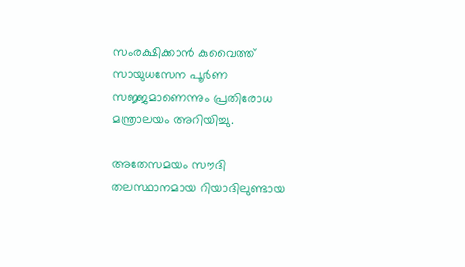സംരക്ഷിക്കാൻ കുവൈത്ത് സായുധസേന പൂർണ സജ്ജമാണെന്നും പ്രതിരോധ മന്ത്രാലയം അറിയിച്ചു.

അതേസമയം സൗദി തലസ്ഥാനമായ റിയാദിലുണ്ടായ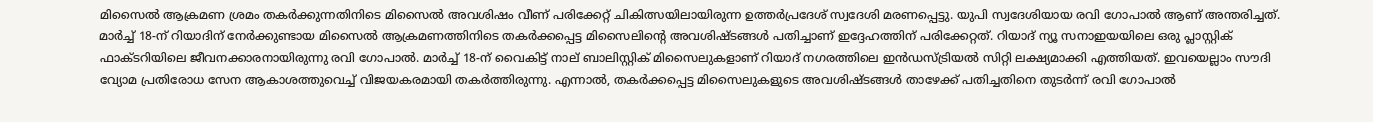മിസൈൽ ആക്രമണ ശ്രമം തകർക്കുന്നതിനിടെ മിസൈൽ അവശിഷം വീണ് പരിക്കേറ്റ് ചികിത്സയിലായിരുന്ന ഉത്തർപ്രദേശ് സ്വദേശി മരണപ്പെട്ടു. യുപി സ്വദേശിയായ രവി ഗോപാൽ ആണ് അന്തരിച്ചത്. മാർച്ച് 18-ന് റിയാദിന് നേർക്കുണ്ടായ മിസൈൽ ആക്രമണത്തിനിടെ തകർക്കപ്പെട്ട മിസൈലിന്റെ അവശിഷ്ടങ്ങൾ പതിച്ചാണ് ഇദ്ദേഹത്തിന് പരിക്കേറ്റത്. റിയാദ് ന്യൂ സനാഇയയിലെ ഒരു പ്ലാസ്റ്റിക് ഫാക്ടറിയിലെ ജീവനക്കാരനായിരുന്നു രവി ഗോപാൽ. മാർച്ച് 18-ന് വൈകിട്ട് നാല് ബാലിസ്റ്റിക് മിസൈലുകളാണ് റിയാദ് നഗരത്തിലെ ഇൻഡസ്ട്രിയൽ സിറ്റി ലക്ഷ്യമാക്കി എത്തിയത്. ഇവയെല്ലാം സൗദി വ്യോമ പ്രതിരോധ സേന ആകാശത്തുവെച്ച് വിജയകരമായി തകർത്തിരുന്നു. എന്നാൽ, തകർക്കപ്പെട്ട മിസൈലുകളുടെ അവശിഷ്ടങ്ങൾ താഴേക്ക് പതിച്ചതിനെ തുടർന്ന് രവി ഗോപാൽ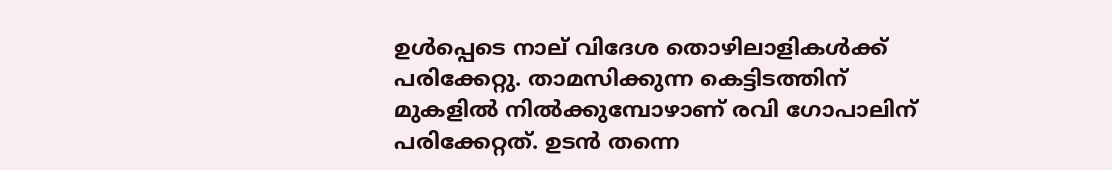ഉൾപ്പെടെ നാല് വിദേശ തൊഴിലാളികൾക്ക് പരിക്കേറ്റു. താമസിക്കുന്ന കെട്ടിടത്തിന് മുകളിൽ നിൽക്കുമ്പോഴാണ് രവി ഗോപാലിന് പരിക്കേറ്റത്. ഉടൻ തന്നെ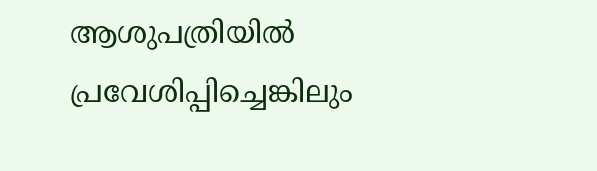ആശുപത്രിയിൽ പ്രവേശിപ്പിച്ചെങ്കിലും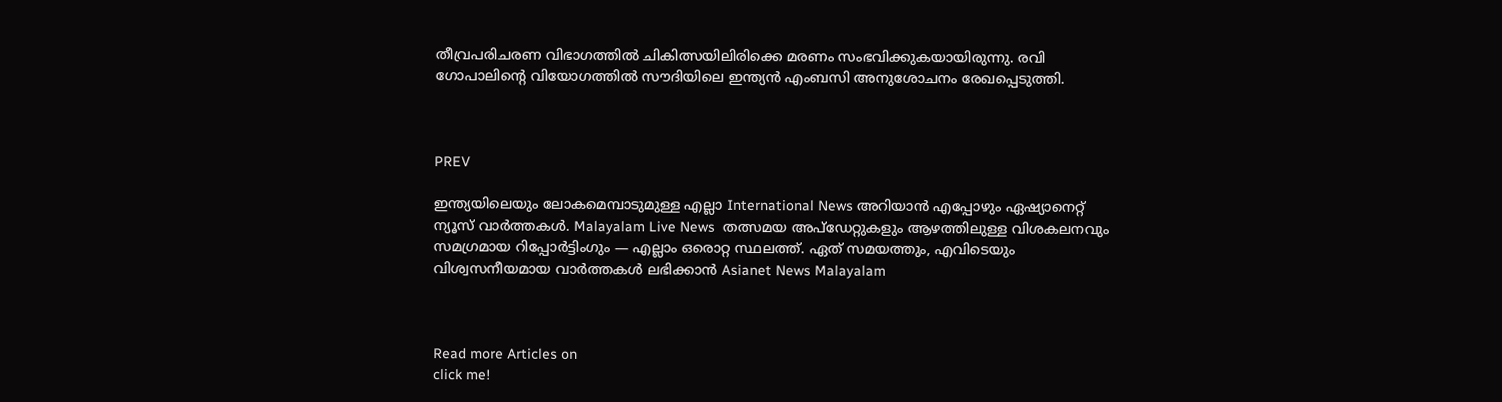തീവ്രപരിചരണ വിഭാഗത്തിൽ ചികിത്സയിലിരിക്കെ മരണം സംഭവിക്കുകയായിരുന്നു. രവി ഗോപാലിന്റെ വിയോഗത്തിൽ സൗദിയിലെ ഇന്ത്യൻ എംബസി അനുശോചനം രേഖപ്പെടുത്തി.



PREV

ഇന്ത്യയിലെയും ലോകമെമ്പാടുമുള്ള എല്ലാ International News അറിയാൻ എപ്പോഴും ഏഷ്യാനെറ്റ് ന്യൂസ് വാർത്തകൾ. Malayalam Live News  തത്സമയ അപ്‌ഡേറ്റുകളും ആഴത്തിലുള്ള വിശകലനവും സമഗ്രമായ റിപ്പോർട്ടിംഗും — എല്ലാം ഒരൊറ്റ സ്ഥലത്ത്. ഏത് സമയത്തും, എവിടെയും വിശ്വസനീയമായ വാർത്തകൾ ലഭിക്കാൻ Asianet News Malayalam



Read more Articles on
click me!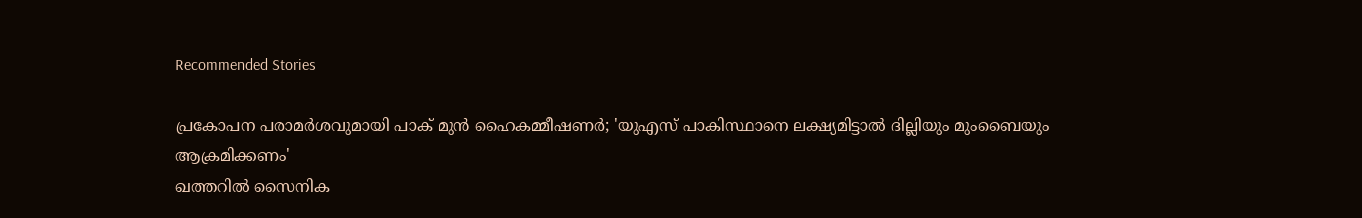Recommended Stories

പ്രകോപന പരാമർശവുമായി പാക് മുൻ ഹൈകമ്മീഷണർ; 'യുഎസ് പാകിസ്ഥാനെ ലക്ഷ്യമിട്ടാൽ ദില്ലിയും മുംബൈയും ആക്രമിക്കണം'
ഖത്തറിൽ സൈനിക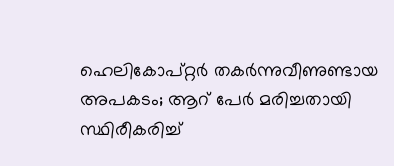ഹെലികോപ്റ്റർ തകർന്നുവീണുണ്ടായ അപകടം; ആറ് പേർ മരിച്ചതായി സ്ഥിരീകരിച്ച്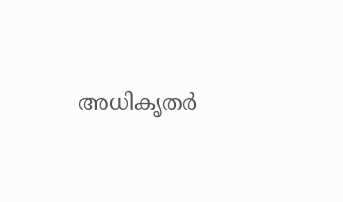അധികൃതർ